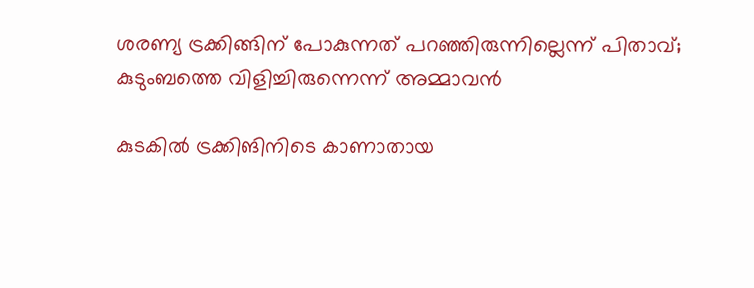ശരണ്യ ട്രക്കിങ്ങിന് പോകുന്നത് പറഞ്ഞിരുന്നില്ലെന്ന് പിതാവ്; കുടുംബത്തെ വിളിച്ചിരുന്നെന്ന് അമ്മാവൻ

കുടകിൽ ട്രക്കിങിനിടെ കാണാതായ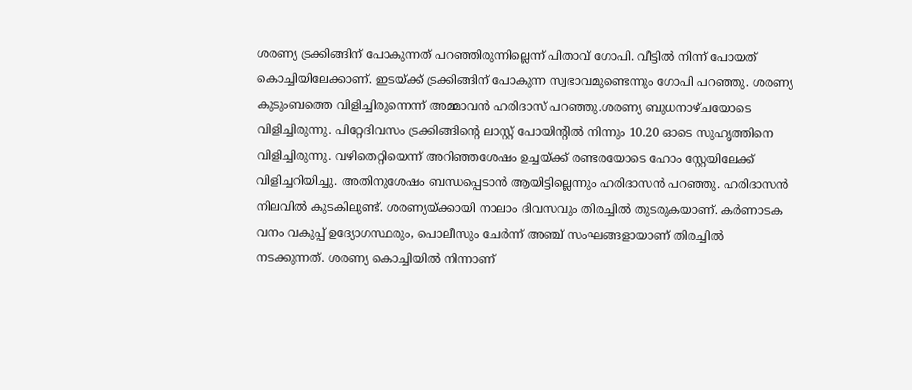ശരണ്യ ട്രക്കിങ്ങിന് പോകുന്നത് പറഞ്ഞിരുന്നില്ലെന്ന് പിതാവ് ഗോപി. വീട്ടിൽ നിന്ന് പോയത് കൊച്ചിയിലേക്കാണ്. ഇടയ്ക്ക് ട്രക്കിങ്ങിന് പോകുന്ന സ്വഭാവമുണ്ടെന്നും ഗോപി പറഞ്ഞു. ശരണ്യ കുടുംബത്തെ വിളിച്ചിരുന്നെന്ന് അമ്മാവൻ ഹരിദാസ് പറഞ്ഞു.ശരണ്യ ബുധനാഴ്ചയോടെ വിളിച്ചിരുന്നു. പിറ്റേദിവസം ട്രക്കിങ്ങിന്റെ ലാസ്റ്റ് പോയിന്റിൽ നിന്നും 10.20 ഓടെ സുഹൃത്തിനെ വിളിച്ചിരുന്നു. വഴിതെറ്റിയെന്ന് അറിഞ്ഞശേഷം ഉച്ചയ്ക്ക് രണ്ടരയോടെ ഹോം സ്റ്റേയിലേക്ക് വിളിച്ചറിയിച്ചു. അതിനുശേഷം ബന്ധപ്പെടാൻ ആയിട്ടില്ലെന്നും ഹരിദാസൻ പറഞ്ഞു. ഹരിദാസൻ നിലവിൽ കുടകിലുണ്ട്. ശരണ്യയ്ക്കായി നാലാം ദിവസവും തിരച്ചിൽ തുടരുകയാണ്. കർണാടക വനം വകുപ്പ് ഉദ്യോഗസ്ഥരും, പൊലീസും ചേർന്ന് അഞ്ച് സംഘങ്ങളായാണ് തിരച്ചിൽ നടക്കുന്നത്. ശരണ്യ കൊച്ചിയിൽ നിന്നാണ്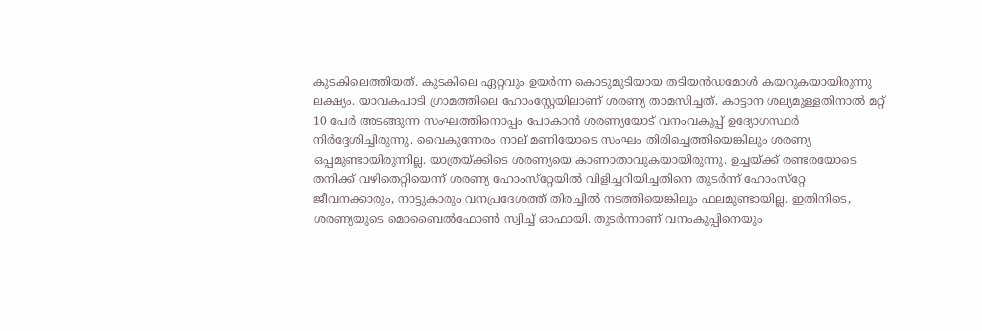കുടകിലെത്തിയത്. കുടകിലെ ഏറ്റവും ഉയർന്ന കൊടുമുടിയായ തടിയൻഡമോൾ കയറുകയായിരുന്നു ലക്ഷ്യം. യാവകപാടി ഗ്രാമത്തിലെ ഹോംസ്റ്റേയിലാണ് ശരണ്യ താമസിച്ചത്. കാട്ടാന ശല്യമുള്ളതിനാൽ മറ്റ് 10 പേർ അടങ്ങുന്ന സംഘത്തിനൊപ്പം പോകാൻ ശരണ്യയോട് വനംവകുപ്പ് ഉദ്യോഗസ്ഥർ നിർദ്ദേശിച്ചിരുന്നു. വൈകുന്നേരം നാല് മണിയോടെ സംഘം തിരിച്ചെത്തിയെങ്കിലും ശരണ്യ ഒപ്പമുണ്ടായിരുന്നില്ല. യാത്രയ്ക്കിടെ ശരണ്യയെ കാണാതാവുകയായിരുന്നു. ഉച്ചയ്ക്ക് രണ്ടരയോടെ തനിക്ക് വഴിതെറ്റിയെന്ന് ശരണ്യ ഹോംസ്‌റ്റേയിൽ വിളിച്ചറിയിച്ചതിനെ തുടർന്ന് ഹോംസ്‌റ്റേ ജീവനക്കാരും, നാട്ടുകാരും വനപ്രദേശത്ത് തിരച്ചിൽ നടത്തിയെങ്കിലും ഫലമുണ്ടായില്ല. ഇതിനിടെ, ശരണ്യയുടെ മൊബൈൽഫോൺ സ്വിച്ച് ഓഫായി. തുടർന്നാണ് വനംകുപ്പിനെയും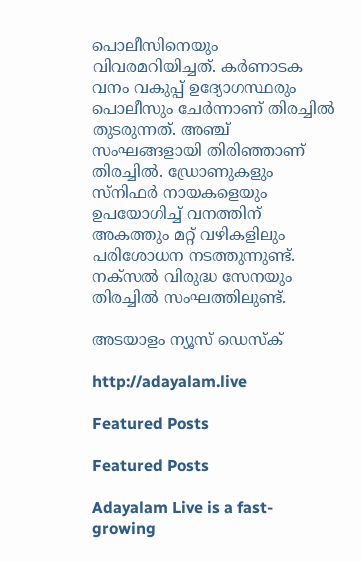പൊലീസിനെയും വിവരമറിയിച്ചത്. കർണാടക വനം വകുപ്പ് ഉദ്യോഗസ്ഥരും പൊലീസും ചേർന്നാണ് തിരച്ചിൽ തുടരുന്നത്. അഞ്ച് സംഘങ്ങളായി തിരിഞ്ഞാണ് തിരച്ചിൽ. ഡ്രോണുകളും സ്നിഫർ നായകളെയും ഉപയോഗിച്ച് വനത്തിന് അകത്തും മറ്റ് വഴികളിലും പരിശോധന നടത്തുന്നുണ്ട്. നക്സൽ വിരുദ്ധ സേനയും തിരച്ചിൽ സംഘത്തിലുണ്ട്.

അടയാളം ന്യൂസ് ഡെസ്ക്

http://adayalam.live

Featured Posts

Featured Posts

Adayalam Live is a fast-growing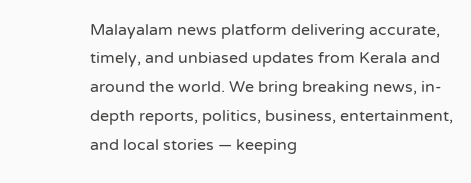Malayalam news platform delivering accurate, timely, and unbiased updates from Kerala and around the world. We bring breaking news, in-depth reports, politics, business, entertainment, and local stories — keeping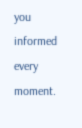you informed every moment.